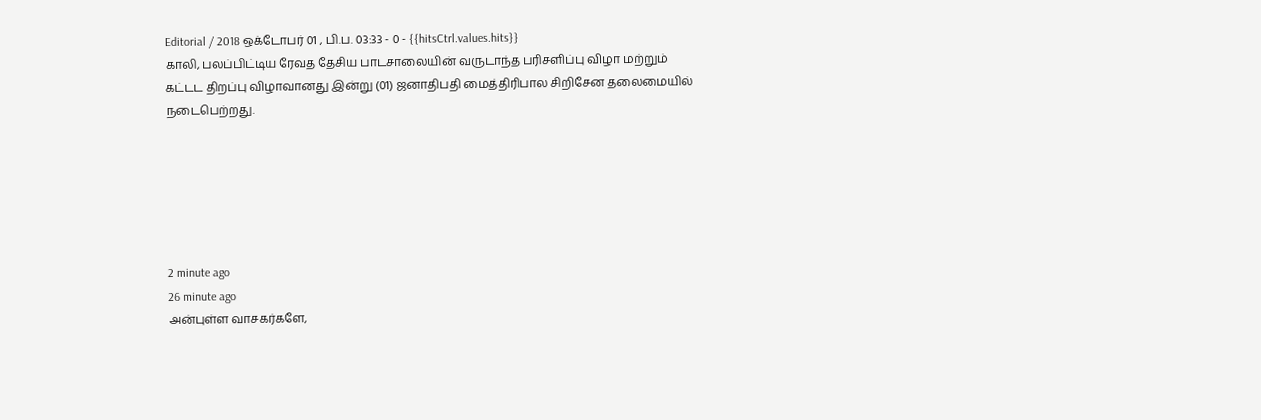Editorial / 2018 ஒக்டோபர் 01 , பி.ப. 03:33 - 0 - {{hitsCtrl.values.hits}}
காலி, பலப்பிட்டிய ரேவத தேசிய பாடசாலையின் வருடாந்த பரிசளிப்பு விழா மற்றும் கட்டட திறப்பு விழாவானது இன்று (01) ஜனாதிபதி மைத்திரிபால சிறிசேன தலைமையில் நடைபெற்றது.






2 minute ago
26 minute ago
அன்புள்ள வாசகர்களே,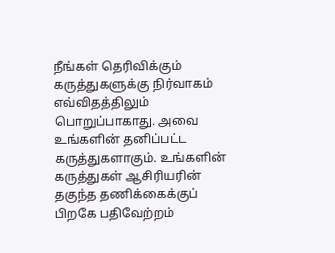நீங்கள் தெரிவிக்கும் கருத்துகளுக்கு நிர்வாகம் எவ்விதத்திலும் பொறுப்பாகாது. அவை உங்களின் தனிப்பட்ட கருத்துகளாகும். உங்களின் கருத்துகள் ஆசிரியரின் தகுந்த தணிக்கைக்குப் பிறகே பதிவேற்றம்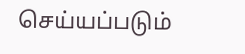செய்யப்படும்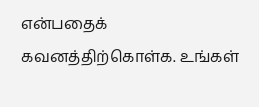என்பதைக் கவனத்திற்கொள்க. உங்கள்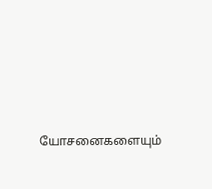யோசனைகளையும்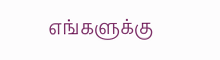எங்களுக்கு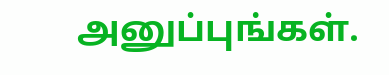அனுப்புங்கள்.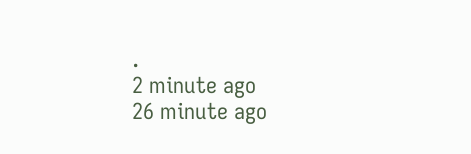.
2 minute ago
26 minute ago